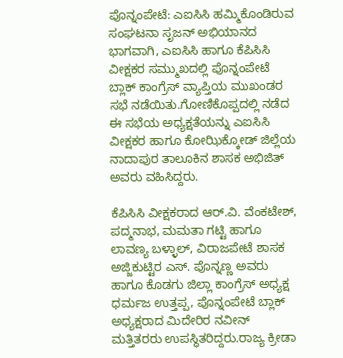ಪೊನ್ನಂಪೇಟೆ: ಎಐಸಿಸಿ ಹಮ್ಮಿಕೊಂಡಿರುವ ಸಂಘಟನಾ ಸೃಜನ್ ಅಭಿಯಾನದ ಭಾಗವಾಗಿ, ಎಐಸಿಸಿ ಹಾಗೂ ಕೆಪಿಸಿಸಿ ವೀಕ್ಷಕರ ಸಮ್ಮುಖದಲ್ಲಿ ಪೊನ್ನಂಪೇಟೆ ಬ್ಲಾಕ್ ಕಾಂಗ್ರೆಸ್ ವ್ಯಾಪ್ತಿಯ ಮುಖಂಡರ ಸಭೆ ನಡೆಯಿತು.ಗೋಣಿಕೊಪ್ಪದಲ್ಲಿ ನಡೆದ ಈ ಸಭೆಯ ಅಧ್ಯಕ್ಷತೆಯನ್ನು ಎಐಸಿಸಿ ವೀಕ್ಷಕರ ಹಾಗೂ ಕೋಝಿಕ್ಕೋಡ್ ಜಿಲ್ಲೆಯ ನಾದಾಪುರ ತಾಲೂಕಿನ ಶಾಸಕ ಅಭಿಜಿತ್ ಅವರು ವಹಿಸಿದ್ದರು.

ಕೆಪಿಸಿಸಿ ವೀಕ್ಷಕರಾದ ಆರ್.ವಿ. ವೆಂಕಟೇಶ್, ಪದ್ಮನಾಭ, ಮಮತಾ ಗಟ್ಟಿ ಹಾಗೂ ಲಾವಣ್ಯ ಬಳ್ಳಾಲ್‌, ವಿರಾಜಪೇಟೆ ಶಾಸಕ ಅಜ್ಜಿಕುಟ್ಟಿರ ಎಸ್. ಪೊನ್ನಣ್ಣ ಅವರು ಹಾಗೂ ಕೊಡಗು ಜಿಲ್ಲಾ ಕಾಂಗ್ರೆಸ್ ಅಧ್ಯಕ್ಷ ಧರ್ಮಜ ಉತ್ತಪ್ಪ, ಪೊನ್ನಂಪೇಟೆ ಬ್ಲಾಕ್ ಅಧ್ಯಕ್ಷರಾದ ಮಿದೇರಿರ ನವೀನ್ ಮತ್ತಿತರರು ಉಪಸ್ಥಿತರಿದ್ದರು.ರಾಜ್ಯ ಕ್ರೀಡಾ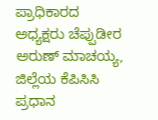ಪ್ರಾಧಿಕಾರದ ಅಧ್ಯಕ್ಷರು ಚೆಪ್ಪುಡೀರ ಅರುಣ್ ಮಾಚಯ್ಯ, ಜಿಲ್ಲೆಯ ಕೆಪಿಸಿಸಿ ಪ್ರಧಾನ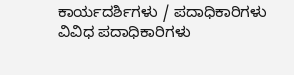ಕಾರ್ಯದರ್ಶಿಗಳು / ಪದಾಧಿಕಾರಿಗಳು ವಿವಿಧ ಪದಾಧಿಕಾರಿಗಳು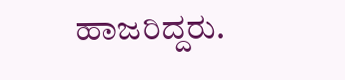ಹಾಜರಿದ್ದರು.